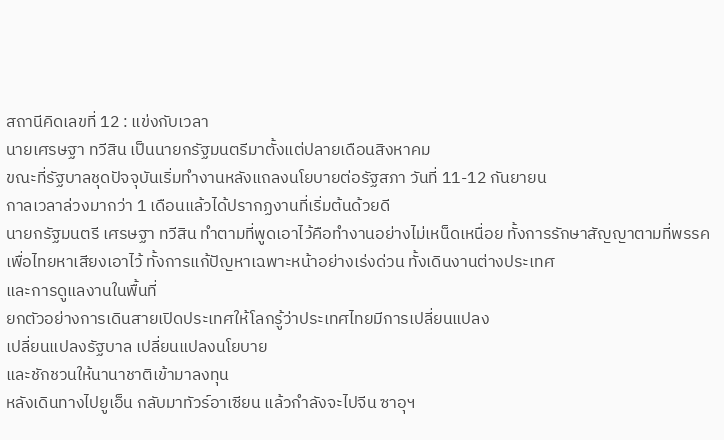สถานีคิดเลขที่ 12 : แข่งกับเวลา
นายเศรษฐา ทวีสิน เป็นนายกรัฐมนตรีมาตั้งแต่ปลายเดือนสิงหาคม
ขณะที่รัฐบาลชุดปัจจุบันเริ่มทำงานหลังแถลงนโยบายต่อรัฐสภา วันที่ 11-12 กันยายน
กาลเวลาล่วงมากว่า 1 เดือนแล้วได้ปรากฏงานที่เริ่มต้นด้วยดี
นายกรัฐมนตรี เศรษฐา ทวีสิน ทำตามที่พูดเอาไว้คือทำงานอย่างไม่เหน็ดเหนื่อย ทั้งการรักษาสัญญาตามที่พรรคเพื่อไทยหาเสียงเอาไว้ ทั้งการแก้ปัญหาเฉพาะหน้าอย่างเร่งด่วน ทั้งเดินงานต่างประเทศ
และการดูแลงานในพื้นที่
ยกตัวอย่างการเดินสายเปิดประเทศให้โลกรู้ว่าประเทศไทยมีการเปลี่ยนแปลง
เปลี่ยนแปลงรัฐบาล เปลี่ยนแปลงนโยบาย
และชักชวนให้นานาชาติเข้ามาลงทุน
หลังเดินทางไปยูเอ็น กลับมาทัวร์อาเซียน แล้วกำลังจะไปจีน ซาอุฯ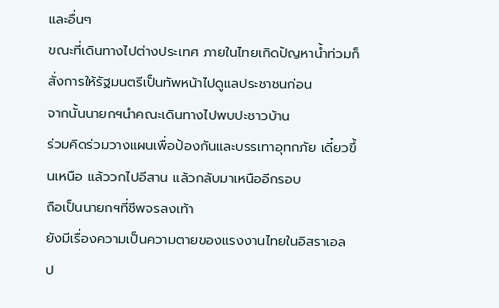และอื่นๆ
ขณะที่เดินทางไปต่างประเทศ ภายในไทยเกิดปัญหาน้ำท่วมก็สั่งการให้รัฐมนตรีเป็นทัพหน้าไปดูแลประชาชนก่อน
จากนั้นนายกฯนำคณะเดินทางไปพบปะชาวบ้าน
ร่วมคิดร่วมวางแผนเพื่อป้องกันและบรรเทาอุทกภัย เดี๋ยวขึ้นเหนือ แล้ววกไปอีสาน แล้วกลับมาเหนืออีกรอบ
ถือเป็นนายกฯที่ชีพจรลงเท้า
ยังมีเรื่องความเป็นความตายของแรงงานไทยในอิสราเอล
ป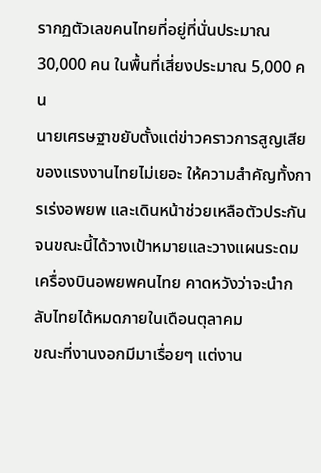รากฏตัวเลขคนไทยที่อยู่ที่นั่นประมาณ 30,000 คน ในพื้นที่เสี่ยงประมาณ 5,000 คน
นายเศรษฐาขยับตั้งแต่ข่าวคราวการสูญเสียของแรงงานไทยไม่เยอะ ให้ความสำคัญทั้งการเร่งอพยพ และเดินหน้าช่วยเหลือตัวประกัน
จนขณะนี้ได้วางเป้าหมายและวางแผนระดมเครื่องบินอพยพคนไทย คาดหวังว่าจะนำกลับไทยได้หมดภายในเดือนตุลาคม
ขณะที่งานงอกมีมาเรื่อยๆ แต่งาน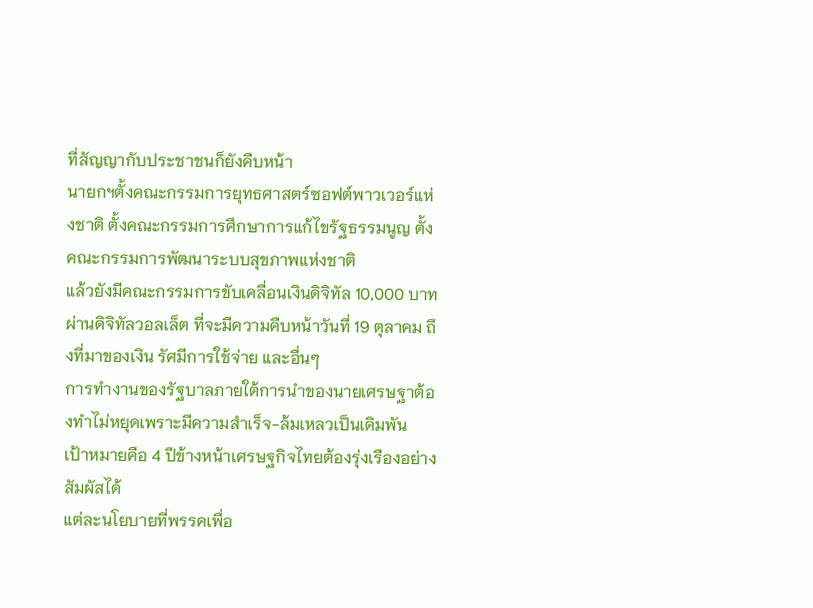ที่สัญญากับประชาชนก็ยังคืบหน้า
นายกฯตั้งคณะกรรมการยุทธศาสตร์ซอฟต์พาวเวอร์แห่งชาติ ตั้งคณะกรรมการศึกษาการแก้ไขรัฐธรรมนูญ ตั้งคณะกรรมการพัฒนาระบบสุขภาพแห่งชาติ
แล้วยังมีคณะกรรมการขับเคลื่อนเงินดิจิทัล 10,000 บาทผ่านดิจิทัลวอลเล็ต ที่จะมีความคืบหน้าวันที่ 19 ตุลาคม ถึงที่มาของเงิน รัศมีการใช้จ่าย และอื่นๆ
การทำงานของรัฐบาลภายใต้การนำของนายเศรษฐาต้องทำไม่หยุดเพราะมีความสำเร็จ-ล้มเหลวเป็นเดิมพัน
เป้าหมายคือ 4 ปีข้างหน้าเศรษฐกิจไทยต้องรุ่งเรืองอย่างสัมผัสได้
แต่ละนโยบายที่พรรคเพื่อ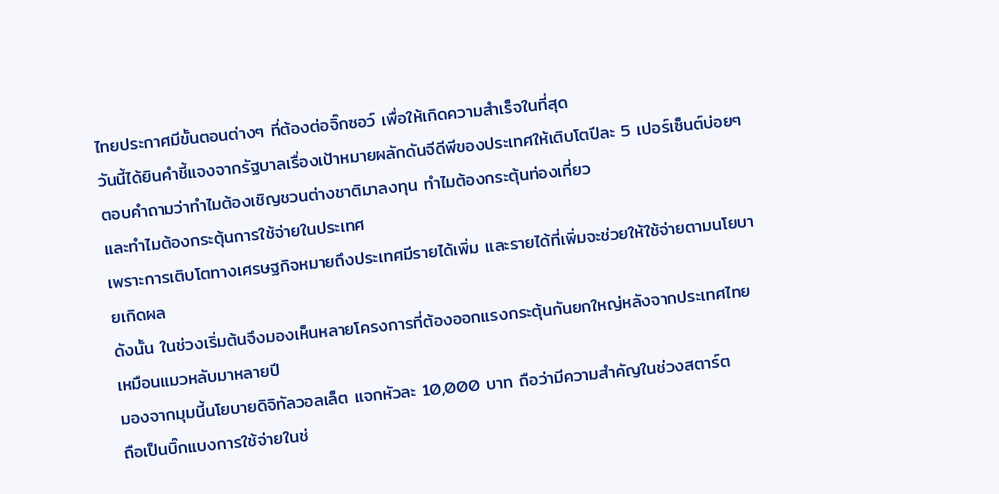ไทยประกาศมีขั้นตอนต่างๆ ที่ต้องต่อจิ๊กซอว์ เพื่อให้เกิดความสำเร็จในที่สุด
วันนี้ได้ยินคำชี้แจงจากรัฐบาลเรื่องเป้าหมายผลักดันจีดีพีของประเทศให้เติบโตปีละ 5 เปอร์เซ็นต์บ่อยๆ
ตอบคำถามว่าทำไมต้องเชิญชวนต่างชาติมาลงทุน ทำไมต้องกระตุ้นท่องเที่ยว
และทำไมต้องกระตุ้นการใช้จ่ายในประเทศ
เพราะการเติบโตทางเศรษฐกิจหมายถึงประเทศมีรายได้เพิ่ม และรายได้ที่เพิ่มจะช่วยให้ใช้จ่ายตามนโยบายเกิดผล
ดังนั้น ในช่วงเริ่มต้นจึงมองเห็นหลายโครงการที่ต้องออกแรงกระตุ้นกันยกใหญ่หลังจากประเทศไทยเหมือนแมวหลับมาหลายปี
มองจากมุมนี้นโยบายดิจิทัลวอลเล็ต แจกหัวละ 10,000 บาท ถือว่ามีความสำคัญในช่วงสตาร์ต
ถือเป็นบิ๊กแบงการใช้จ่ายในช่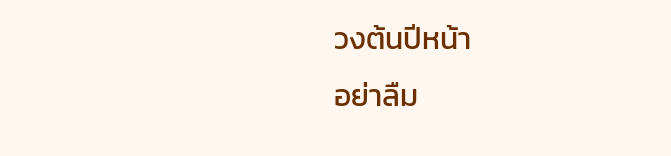วงต้นปีหน้า
อย่าลืม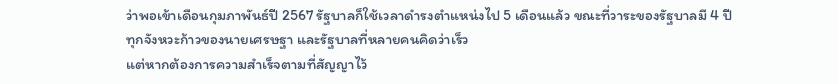ว่าพอเข้าเดือนกุมภาพันธ์ปี 2567 รัฐบาลก็ใช้เวลาดำรงตำแหน่งไป 5 เดือนแล้ว ขณะที่วาระของรัฐบาลมี 4 ปี
ทุกจังหวะก้าวของนายเศรษฐา และรัฐบาลที่หลายคนคิดว่าเร็ว
แต่หากต้องการความสำเร็จตามที่สัญญาไว้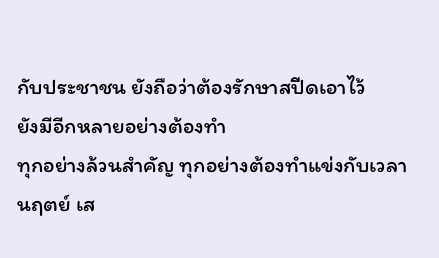กับประชาชน ยังถือว่าต้องรักษาสปีดเอาไว้
ยังมีอีกหลายอย่างต้องทำ
ทุกอย่างล้วนสำคัญ ทุกอย่างต้องทำแข่งกับเวลา
นฤตย์ เส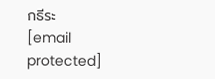กธีระ
[email protected]